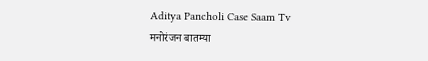Aditya Pancholi Case Saam Tv
मनोरंजन बातम्या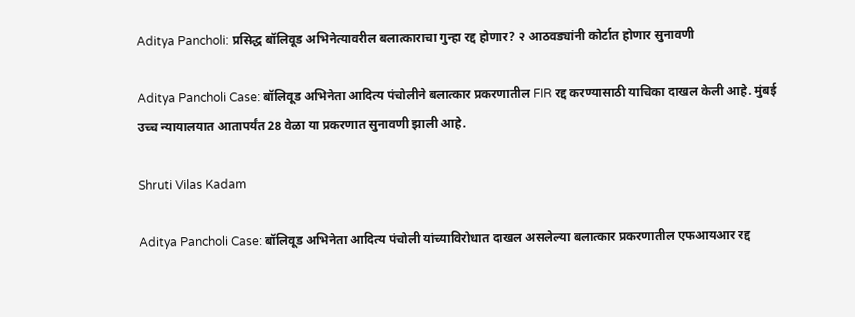Aditya Pancholi: प्रसिद्ध बॉलिवूड अभिनेत्यावरील बलात्काराचा गुन्हा रद्द होणार? २ आठवड्यांनी कोर्टात होणार सुनावणी

Aditya Pancholi Case: बॉलिवूड अभिनेता आदित्य पंचोलीने बलात्कार प्रकरणातील FIR रद्द करण्यासाठी याचिका दाखल केली आहे. मुंबई उच्च न्यायालयात आतापर्यंत 28 वेळा या प्रकरणात सुनावणी झाली आहे.

Shruti Vilas Kadam

Aditya Pancholi Case: बॉलिवूड अभिनेता आदित्य पंचोली यांच्याविरोधात दाखल असलेल्या बलात्कार प्रकरणातील एफआयआर रद्द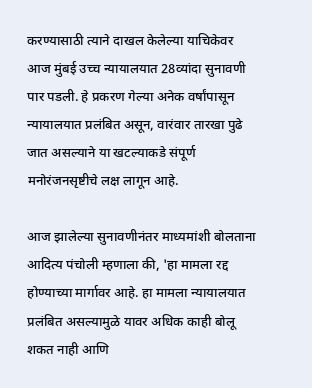करण्यासाठी त्याने दाखल केलेल्या याचिकेवर आज मुंबई उच्च न्यायालयात 28व्यांदा सुनावणी पार पडली. हे प्रकरण गेल्या अनेक वर्षांपासून न्यायालयात प्रलंबित असून, वारंवार तारखा पुढे जात असल्याने या खटल्याकडे संपूर्ण मनोरंजनसृष्टीचे लक्ष लागून आहे.

आज झालेल्या सुनावणीनंतर माध्यमांशी बोलताना आदित्य पंचोली म्हणाला की, 'हा मामला रद्द होण्याच्या मार्गावर आहे. हा मामला न्यायालयात प्रलंबित असल्यामुळे यावर अधिक काही बोलू शकत नाही आणि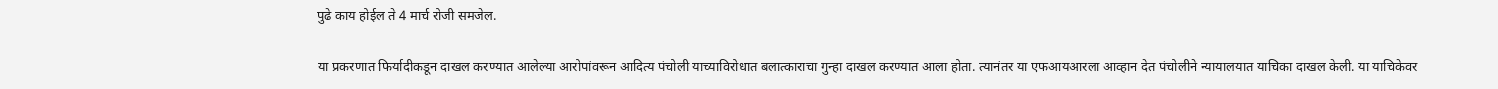पुढे काय होईल ते 4 मार्च रोजी समजेल.

या प्रकरणात फिर्यादीकडून दाखल करण्यात आलेल्या आरोपांवरून आदित्य पंचोली याच्याविरोधात बलात्काराचा गुन्हा दाखल करण्यात आला होता. त्यानंतर या एफआयआरला आव्हान देत पंचोलीने न्यायालयात याचिका दाखल केली. या याचिकेवर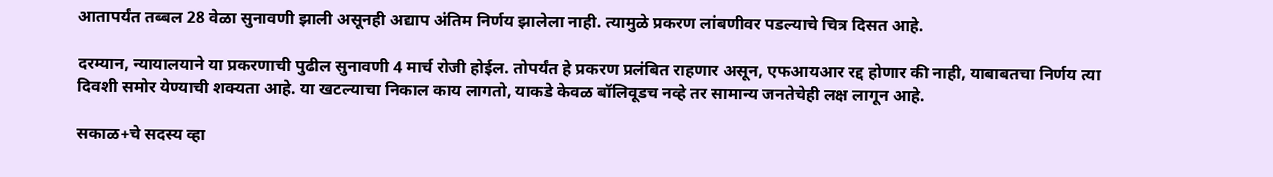आतापर्यंत तब्बल 28 वेळा सुनावणी झाली असूनही अद्याप अंतिम निर्णय झालेला नाही. त्यामुळे प्रकरण लांबणीवर पडल्याचे चित्र दिसत आहे.

दरम्यान, न्यायालयाने या प्रकरणाची पुढील सुनावणी 4 मार्च रोजी होईल. तोपर्यंत हे प्रकरण प्रलंबित राहणार असून, एफआयआर रद्द होणार की नाही, याबाबतचा निर्णय त्या दिवशी समोर येण्याची शक्यता आहे. या खटल्याचा निकाल काय लागतो, याकडे केवळ बॉलिवूडच नव्हे तर सामान्य जनतेचेही लक्ष लागून आहे.

सकाळ+चे सदस्य व्हा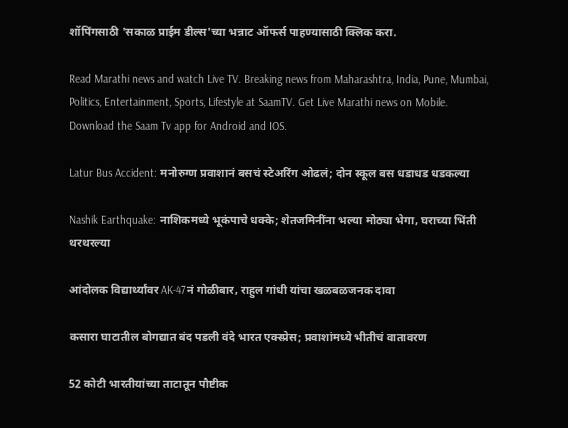शॉपिंगसाठी 'सकाळ प्राईम डील्स'च्या भन्नाट ऑफर्स पाहण्यासाठी क्लिक करा.

Read Marathi news and watch Live TV. Breaking news from Maharashtra, India, Pune, Mumbai, Politics, Entertainment, Sports, Lifestyle at SaamTV. Get Live Marathi news on Mobile. Download the Saam Tv app for Android and IOS.

Latur Bus Accident: मनोरुग्ण प्रवाशानं बसचं स्टेअरिंग ओढलं; दोन स्कूल बस धडाधड धडकल्या

Nashik Earthquake: नाशिकमध्ये भूकंपाचे धक्के; शेतजमिनींना भल्या मोठ्या भेगा, घराच्या भिंती थरथरल्या

आंदोलक विद्यार्थ्यांवर AK-47नं गोळीबार, राहुल गांधी यांचा खळबळजनक दावा

कसारा घाटातील बोगद्यात बंद पडली वंदे भारत एक्स्प्रेस; प्रवाशांमध्ये भीतीचं वातावरण

52 कोटी भारतीयांच्या ताटातून पौष्टीक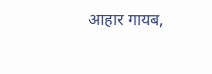आहार गायब,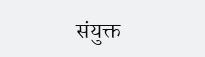संयुक्त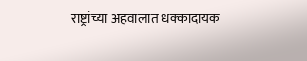राष्ट्रांच्या अहवालात धक्कादायक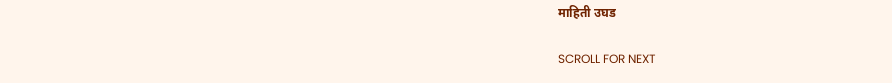माहिती उघड

SCROLL FOR NEXT